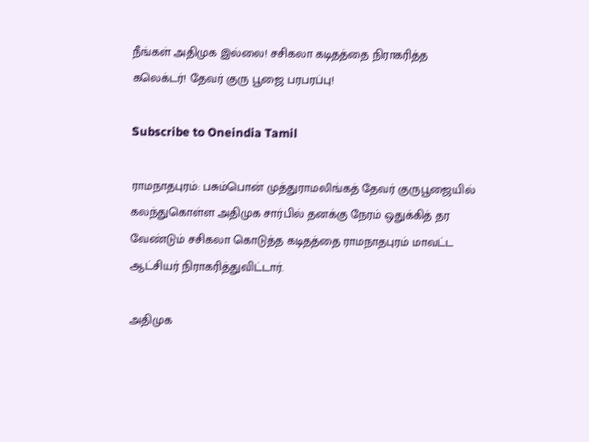நீங்கள் அதிமுக இல்லை! சசிகலா கடிதத்தை நிராகரித்த கலெக்டர்! தேவர் குரு பூஜை பரபரப்பு!

Subscribe to Oneindia Tamil

ராமநாதபுரம்: பசும்பொன் முத்துராமலிங்கத் தேவர் குருபூஜையில் கலந்துகொள்ள அதிமுக சார்பில் தனக்கு நேரம் ஒதுக்கித் தர வேண்டும் சசிகலா கொடுத்த கடிதத்தை ராமநாதபுரம் மாவட்ட ஆட்சியர் நிராகரித்துவிட்டார்.

அதிமுக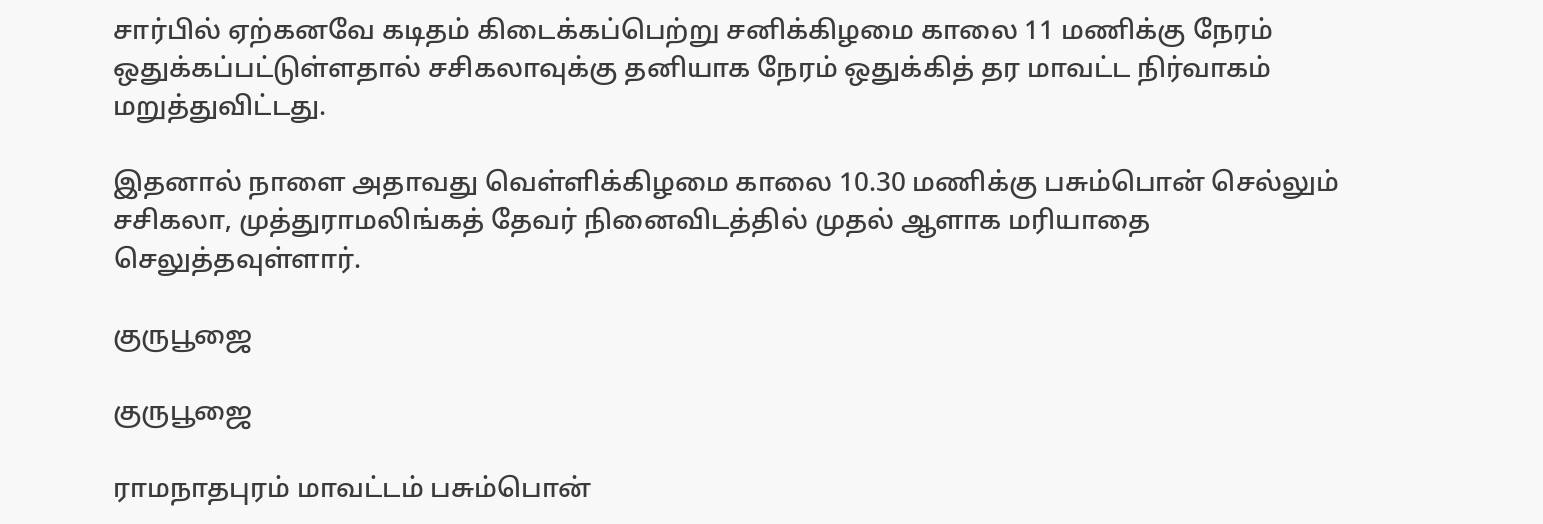சார்பில் ஏற்கனவே கடிதம் கிடைக்கப்பெற்று சனிக்கிழமை காலை 11 மணிக்கு நேரம் ஒதுக்கப்பட்டுள்ளதால் சசிகலாவுக்கு தனியாக நேரம் ஒதுக்கித் தர மாவட்ட நிர்வாகம் மறுத்துவிட்டது.

இதனால் நாளை அதாவது வெள்ளிக்கிழமை காலை 10.30 மணிக்கு பசும்பொன் செல்லும் சசிகலா, முத்துராமலிங்கத் தேவர் நினைவிடத்தில் முதல் ஆளாக மரியாதை செலுத்தவுள்ளார்.

குருபூஜை

குருபூஜை

ராமநாதபுரம் மாவட்டம் பசும்பொன்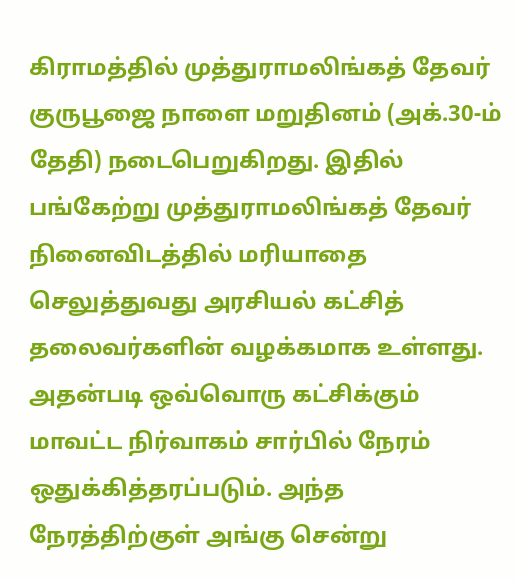கிராமத்தில் முத்துராமலிங்கத் தேவர் குருபூஜை நாளை மறுதினம் (அக்.30-ம் தேதி) நடைபெறுகிறது. இதில் பங்கேற்று முத்துராமலிங்கத் தேவர் நினைவிடத்தில் மரியாதை செலுத்துவது அரசியல் கட்சித் தலைவர்களின் வழக்கமாக உள்ளது. அதன்படி ஒவ்வொரு கட்சிக்கும் மாவட்ட நிர்வாகம் சார்பில் நேரம் ஒதுக்கித்தரப்படும். அந்த நேரத்திற்குள் அங்கு சென்று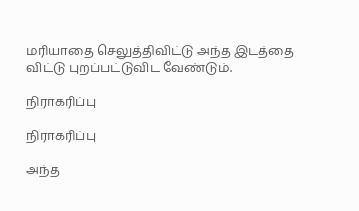மரியாதை செலுத்திவிட்டு அந்த இடத்தை விட்டு புறப்பட்டுவிட வேண்டும்.

நிராகரிப்பு

நிராகரிப்பு

அந்த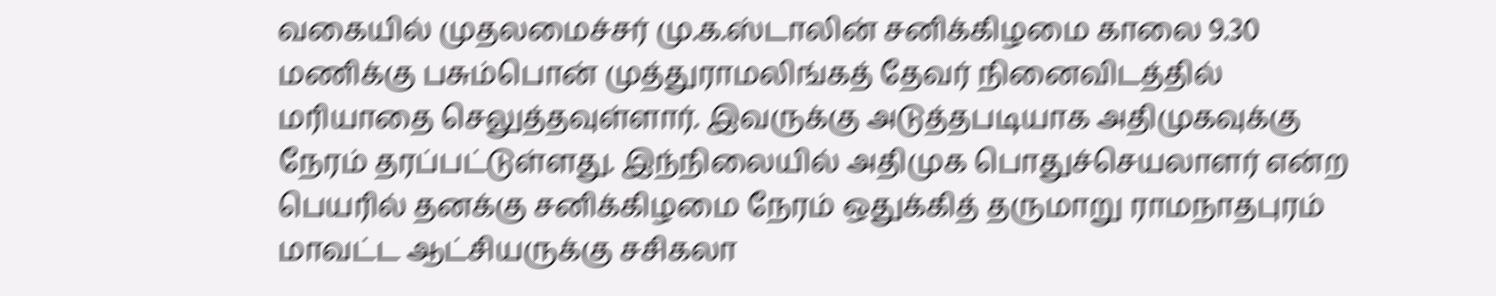வகையில் முதலமைச்சர் மு.க.ஸ்டாலின் சனிக்கிழமை காலை 9.30 மணிக்கு பசும்பொன் முத்துராமலிங்கத் தேவர் நினைவிடத்தில் மரியாதை செலுத்தவுள்ளார். இவருக்கு அடுத்தபடியாக அதிமுகவுக்கு நேரம் தரப்பட்டுள்ளது. இந்நிலையில் அதிமுக பொதுச்செயலாளர் என்ற பெயரில் தனக்கு சனிக்கிழமை நேரம் ஒதுக்கித் தருமாறு ராமநாதபுரம் மாவட்ட ஆட்சியருக்கு சசிகலா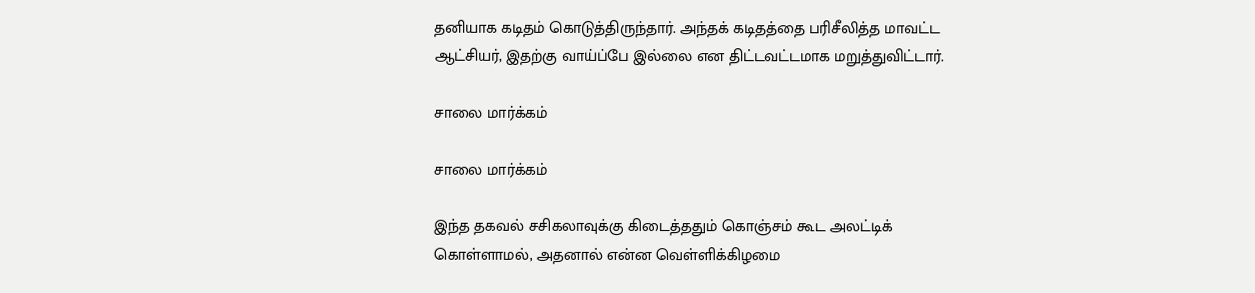தனியாக கடிதம் கொடுத்திருந்தார். அந்தக் கடிதத்தை பரிசீலித்த மாவட்ட ஆட்சியர், இதற்கு வாய்ப்பே இல்லை என திட்டவட்டமாக மறுத்துவிட்டார்.

சாலை மார்க்கம்

சாலை மார்க்கம்

இந்த தகவல் சசிகலாவுக்கு கிடைத்ததும் கொஞ்சம் கூட அலட்டிக் கொள்ளாமல், அதனால் என்ன வெள்ளிக்கிழமை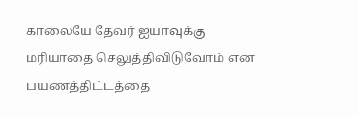காலையே தேவர் ஐயாவுக்கு மரியாதை செலுத்திவிடுவோம் என பயணத்திட்டத்தை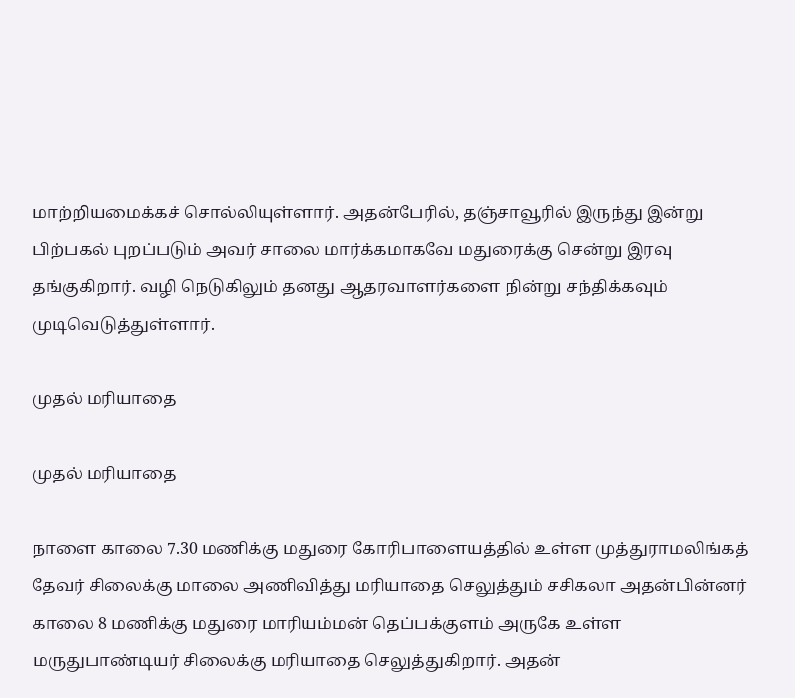மாற்றியமைக்கச் சொல்லியுள்ளார். அதன்பேரில், தஞ்சாவூரில் இருந்து இன்று பிற்பகல் புறப்படும் அவர் சாலை மார்க்கமாகவே மதுரைக்கு சென்று இரவு தங்குகிறார். வழி நெடுகிலும் தனது ஆதரவாளர்களை நின்று சந்திக்கவும் முடிவெடுத்துள்ளார்.

முதல் மரியாதை

முதல் மரியாதை

நாளை காலை 7.30 மணிக்கு மதுரை கோரிபாளையத்தில் உள்ள முத்துராமலிங்கத் தேவர் சிலைக்கு மாலை அணிவித்து மரியாதை செலுத்தும் சசிகலா அதன்பின்னர் காலை 8 மணிக்கு மதுரை மாரியம்மன் தெப்பக்குளம் அருகே உள்ள மருதுபாண்டியர் சிலைக்கு மரியாதை செலுத்துகிறார். அதன்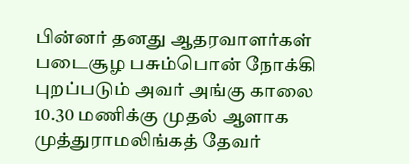பின்னர் தனது ஆதரவாளர்கள் படைசூழ பசும்பொன் நோக்கி புறப்படும் அவர் அங்கு காலை 10.30 மணிக்கு முதல் ஆளாக முத்துராமலிங்கத் தேவர்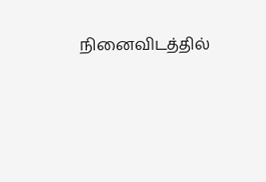நினைவிடத்தில்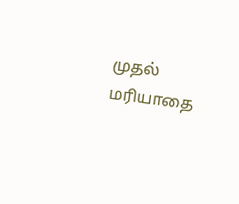முதல் மரியாதை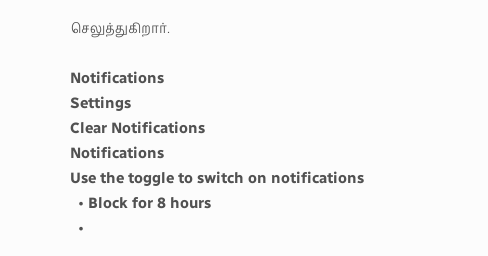செலுத்துகிறார்.

Notifications
Settings
Clear Notifications
Notifications
Use the toggle to switch on notifications
  • Block for 8 hours
  •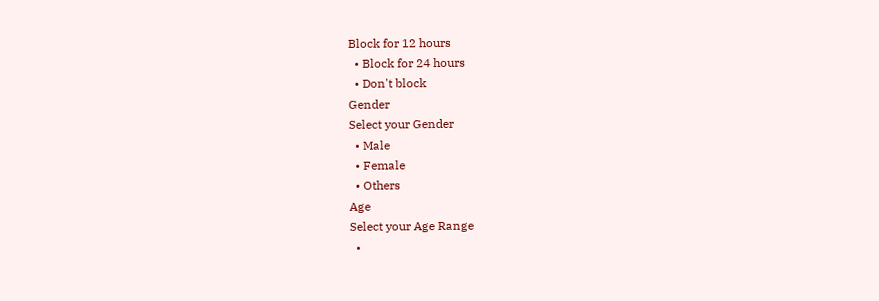Block for 12 hours
  • Block for 24 hours
  • Don't block
Gender
Select your Gender
  • Male
  • Female
  • Others
Age
Select your Age Range
  •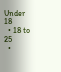Under 18
  • 18 to 25
  •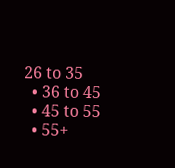26 to 35
  • 36 to 45
  • 45 to 55
  • 55+